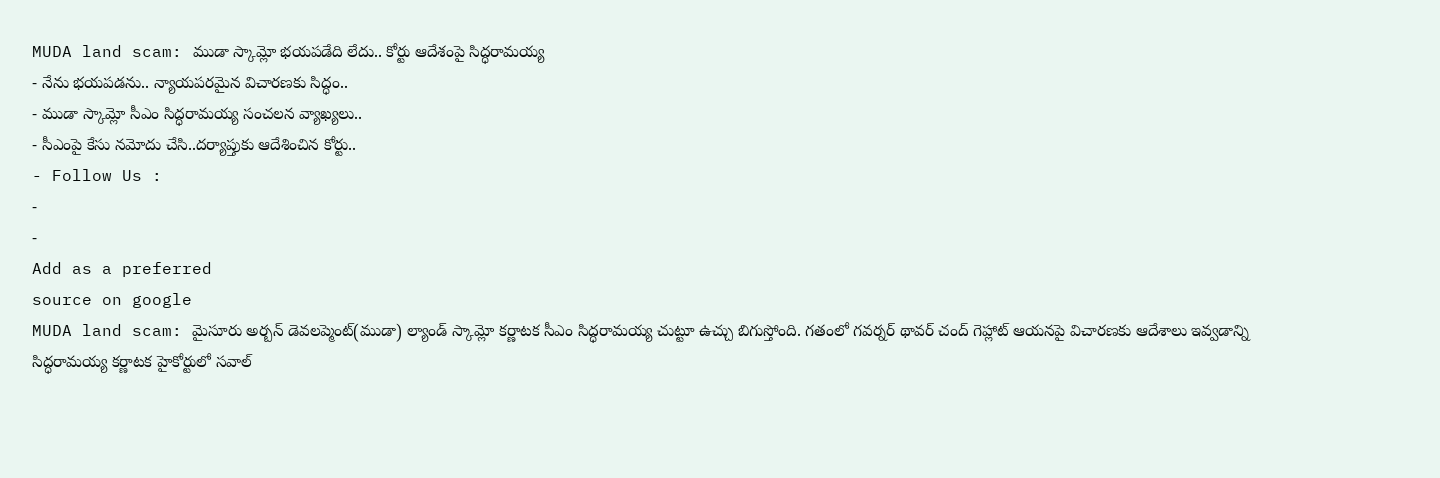MUDA land scam: ముడా స్కామ్లో భయపడేది లేదు.. కోర్టు ఆదేశంపై సిద్ధరామయ్య
- నేను భయపడను.. న్యాయపరమైన విచారణకు సిద్ధం..
- ముడా స్కామ్లో సీఎం సిద్ధరామయ్య సంచలన వ్యాఖ్యలు..
- సీఎంపై కేసు నమోదు చేసి..దర్యాప్తుకు ఆదేశించిన కోర్టు..
- Follow Us :
-
-
Add as a preferred
source on google
MUDA land scam: మైసూరు అర్బన్ డెవలప్మెంట్(ముడా) ల్యాండ్ స్కామ్లో కర్ణాటక సీఎం సిద్ధరామయ్య చుట్టూ ఉచ్చు బిగుస్తోంది. గతంలో గవర్నర్ థావర్ చంద్ గెహ్లాట్ ఆయనపై విచారణకు ఆదేశాలు ఇవ్వడాన్ని సిద్ధరామయ్య కర్ణాటక హైకోర్టులో సవాల్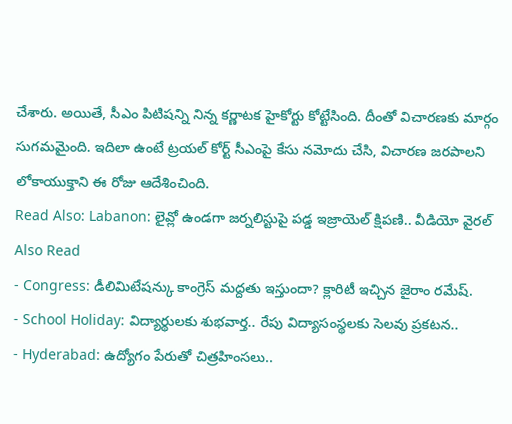చేశారు. అయితే, సీఎం పిటిషన్ని నిన్న కర్ణాటక హైకోర్టు కోట్టేసింది. దీంతో విచారణకు మార్గం సుగమమైంది. ఇదిలా ఉంటే ట్రయల్ కోర్ట్ సీఎంపై కేసు నమోదు చేసి, విచారణ జరపాలని లోకాయుక్తాని ఈ రోజు ఆదేశించింది.
Read Also: Labanon: లైవ్లో ఉండగా జర్నలిస్టుపై పడ్డ ఇజ్రాయెల్ క్షిపణి.. వీడియో వైరల్
Also Read
- Congress: డీలిమిటేషన్కు కాంగ్రెస్ మద్దతు ఇస్తుందా? క్లారిటీ ఇచ్చిన జైరాం రమేష్.
- School Holiday: విద్యార్థులకు శుభవార్త.. రేపు విద్యాసంస్థలకు సెలవు ప్రకటన..
- Hyderabad: ఉద్యోగం పేరుతో చిత్రహింసలు..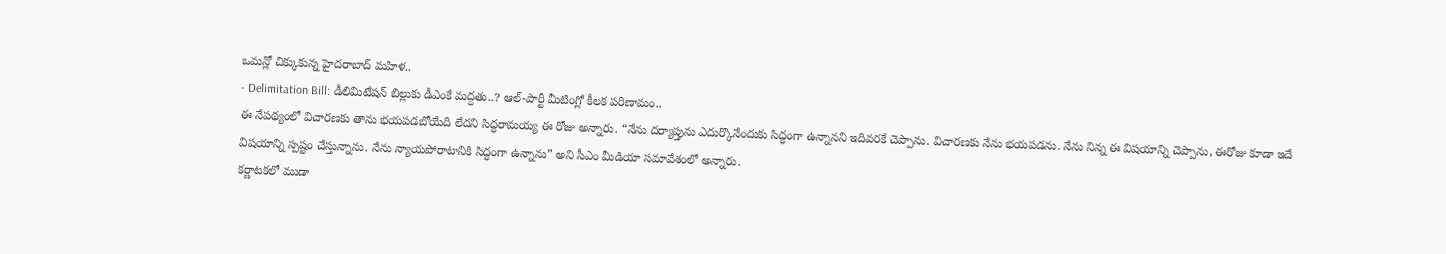ఒమన్లో చిక్కుకున్న హైదరాబాద్ మహిళ..
- Delimitation Bill: డీలిమిటేషన్ బిల్లుకు డీఎంకే మద్దతు..? ఆల్-పార్టీ మీటింగ్లో కీలక పరిణామం..
ఈ నేపథ్యంలో విచారణకు తాను భయపడబోయేది లేదని సిద్ధరామయ్య ఈ రోజు అన్నారు. “నేను దర్యాప్తును ఎదుర్కొనేందుకు సిద్ధంగా ఉన్నానని ఇదివరకే చెప్పాను. విచారణకు నేను భయపడను. నేను నిన్న ఈ విషయాన్ని చెప్పాను, ఈరోజు కూడా ఇదే విషయాన్ని స్పష్టం చేస్తున్నాను. నేను న్యాయపోరాటానికి సిద్ధంగా ఉన్నాను” అని సీఎం మీడియా సమావేశంలో అన్నారు.
కర్ణాటకలో ముడా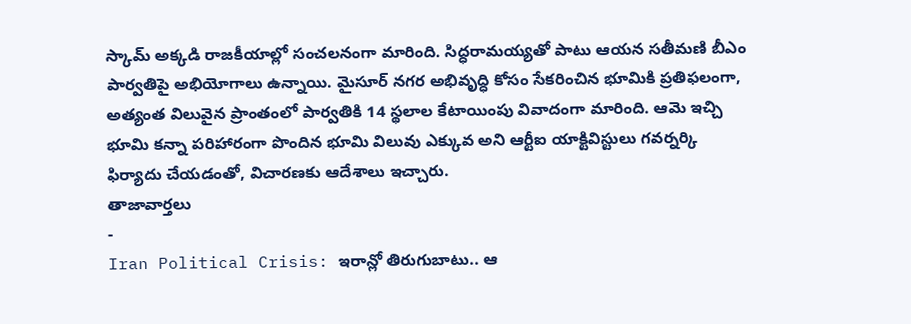స్కామ్ అక్కడి రాజకీయాల్లో సంచలనంగా మారింది. సిద్ధరామయ్యతో పాటు ఆయన సతీమణి బీఎం పార్వతిపై అభియోగాలు ఉన్నాయి. మైసూర్ నగర అభివృద్ధి కోసం సేకరించిన భూమికి ప్రతిఫలంగా, అత్యంత విలువైన ప్రాంతంలో పార్వతికి 14 స్థలాల కేటాయింపు వివాదంగా మారింది. ఆమె ఇచ్చి భూమి కన్నా పరిహారంగా పొందిన భూమి విలువు ఎక్కువ అని ఆర్టీఐ యాక్టివిస్టులు గవర్నర్కి ఫిర్యాదు చేయడంతో, విచారణకు ఆదేశాలు ఇచ్చారు.
తాజావార్తలు
-
Iran Political Crisis: ఇరాన్లో తిరుగుబాటు.. ఆ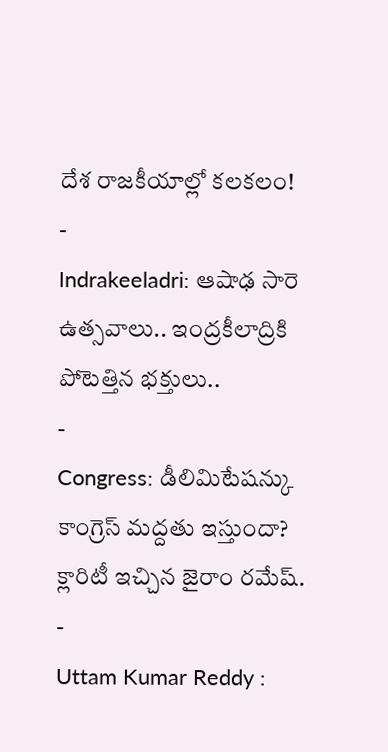దేశ రాజకీయాల్లో కలకలం!
-
Indrakeeladri: ఆషాఢ సారె ఉత్సవాలు.. ఇంద్రకీలాద్రికి పోటెత్తిన భక్తులు..
-
Congress: డీలిమిటేషన్కు కాంగ్రెస్ మద్దతు ఇస్తుందా? క్లారిటీ ఇచ్చిన జైరాం రమేష్.
-
Uttam Kumar Reddy :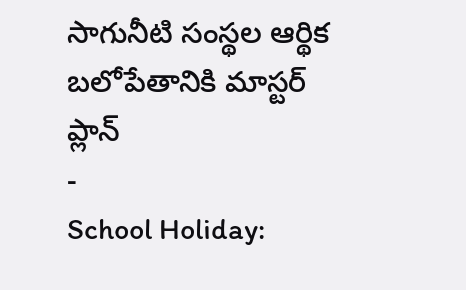సాగునీటి సంస్థల ఆర్థిక బలోపేతానికి మాస్టర్ ప్లాన్
-
School Holiday: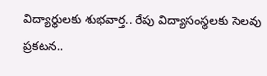విద్యార్థులకు శుభవార్త.. రేపు విద్యాసంస్థలకు సెలవు ప్రకటన..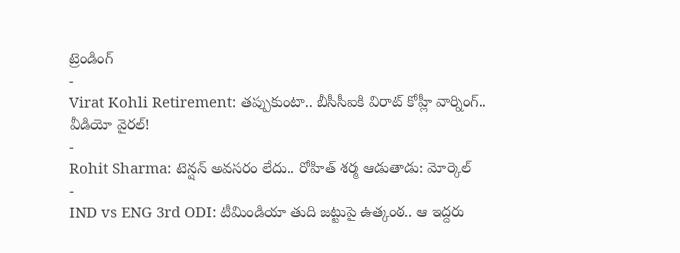ట్రెండింగ్
-
Virat Kohli Retirement: తప్పుకుంటా.. బీసీసీఐకి విరాట్ కోహ్లీ వార్నింగ్.. వీడియో వైరల్!
-
Rohit Sharma: టెన్షన్ అవసరం లేదు.. రోహిత్ శర్మ ఆడుతాడు: మోర్కెల్
-
IND vs ENG 3rd ODI: టీమిండియా తుది జట్టుపై ఉత్కంఠ.. ఆ ఇద్దరు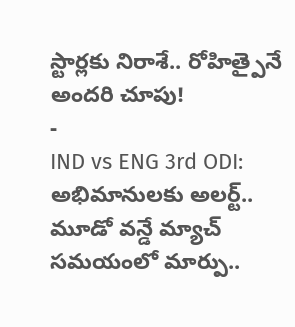స్టార్లకు నిరాశే.. రోహిత్పైనే అందరి చూపు!
-
IND vs ENG 3rd ODI: అభిమానులకు అలర్ట్.. మూడో వన్డే మ్యాచ్ సమయంలో మార్పు..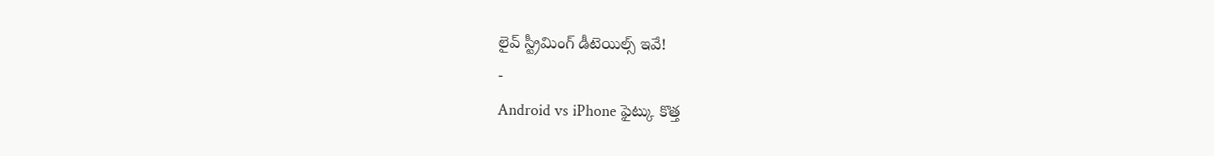లైవ్ స్ట్రీమింగ్ డీటెయిల్స్ ఇవే!
-
Android vs iPhone ఫైట్కు కొత్త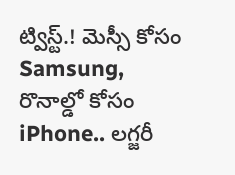ట్విస్ట్.! మెస్సీ కోసం Samsung, రొనాల్డో కోసం iPhone.. లగ్జరీ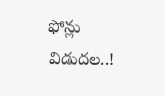ఫోన్లు విడుదల..!